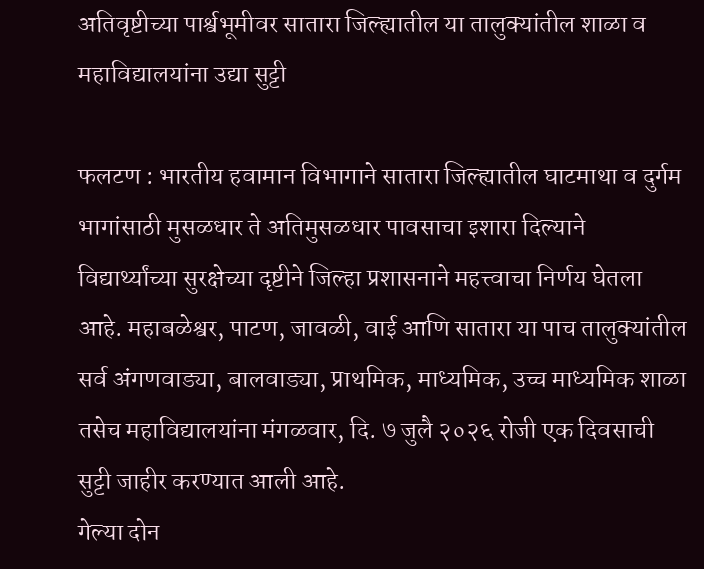अतिवृष्टीच्या पार्श्वभूमीवर सातारा जिल्ह्यातील या तालुक्यांतील शाळा व महाविद्यालयांना उद्या सुट्टी

फलटण : भारतीय हवामान विभागाने सातारा जिल्ह्यातील घाटमाथा व दुर्गम भागांसाठी मुसळधार ते अतिमुसळधार पावसाचा इशारा दिल्याने विद्यार्थ्यांच्या सुरक्षेच्या दृष्टीने जिल्हा प्रशासनाने महत्त्वाचा निर्णय घेतला आहे. महाबळेश्वर, पाटण, जावळी, वाई आणि सातारा या पाच तालुक्यांतील सर्व अंगणवाड्या, बालवाड्या, प्राथमिक, माध्यमिक, उच्च माध्यमिक शाळा तसेच महाविद्यालयांना मंगळवार, दि. ७ जुलै २०२६ रोजी एक दिवसाची सुट्टी जाहीर करण्यात आली आहे.
गेल्या दोन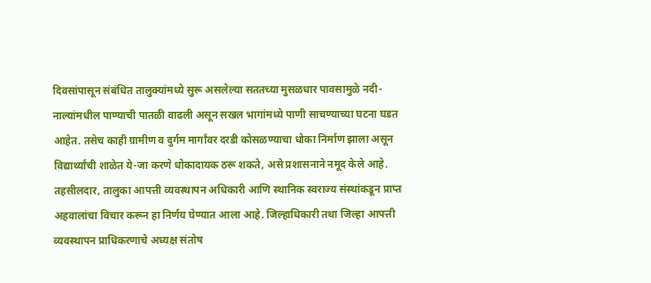दिवसांपासून संबंधित तालुक्यांमध्ये सुरू असलेल्या सततच्या मुसळधार पावसामुळे नदी-नाल्यांमधील पाण्याची पातळी वाढली असून सखल भागांमध्ये पाणी साचण्याच्या घटना घडत आहेत. तसेच काही ग्रामीण व दुर्गम मार्गांवर दरडी कोसळण्याचा धोका निर्माण झाला असून विद्यार्थ्यांची शाळेत ये-जा करणे धोकादायक ठरू शकते, असे प्रशासनाने नमूद केले आहे.
तहसीलदार, तालुका आपत्ती व्यवस्थापन अधिकारी आणि स्थानिक स्वराज्य संस्थांकडून प्राप्त अहवालांचा विचार करून हा निर्णय घेण्यात आला आहे. जिल्हाधिकारी तथा जिल्हा आपत्ती व्यवस्थापन प्राधिकरणाचे अध्यक्ष संतोष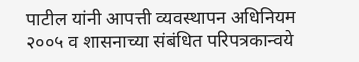पाटील यांनी आपत्ती व्यवस्थापन अधिनियम २००५ व शासनाच्या संबंधित परिपत्रकान्वये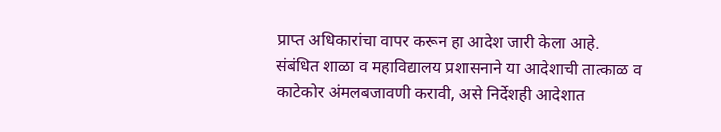प्राप्त अधिकारांचा वापर करून हा आदेश जारी केला आहे. संबंधित शाळा व महाविद्यालय प्रशासनाने या आदेशाची तात्काळ व काटेकोर अंमलबजावणी करावी, असे निर्देशही आदेशात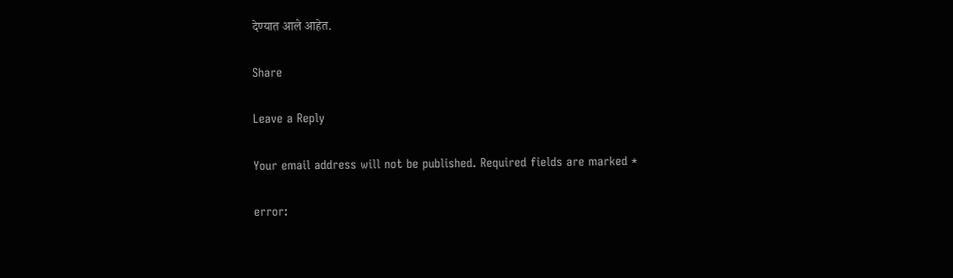देण्यात आले आहेत.

Share

Leave a Reply

Your email address will not be published. Required fields are marked *

error: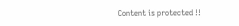Content is protected !!